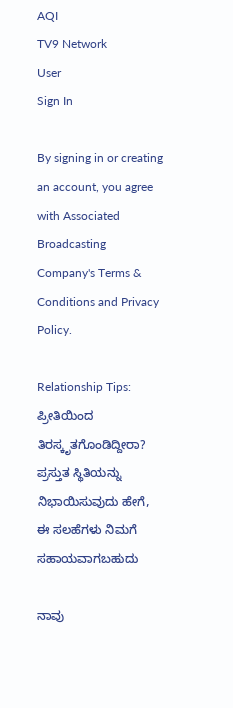AQI
TV9 Network
User
Sign In

By signing in or creating an account, you agree with Associated Broadcasting Company's Terms & Conditions and Privacy Policy.

Relationship Tips: ಪ್ರೀತಿಯಿಂದ ತಿರಸ್ಕೃತಗೊಂಡಿದ್ದೀರಾ? ಪ್ರಸ್ತುತ ಸ್ಥಿತಿಯನ್ನು ನಿಭಾಯಿಸುವುದು ಹೇಗೆ, ಈ ಸಲಹೆಗಳು ನಿಮಗೆ ಸಹಾಯವಾಗಬಹುದು

ನಾವು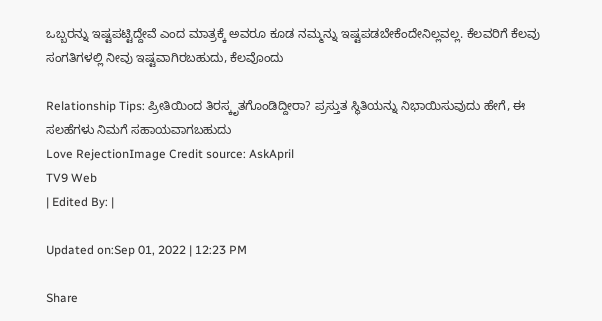ಒಬ್ಬರನ್ನು ಇಷ್ಟಪಟ್ಟಿದ್ದೇವೆ ಎಂದ ಮಾತ್ರಕ್ಕೆ ಅವರೂ ಕೂಡ ನಮ್ಮನ್ನು ಇಷ್ಟಪಡಬೇಕೆಂದೇನಿಲ್ಲವಲ್ಲ. ಕೆಲವರಿಗೆ ಕೆಲವು ಸಂಗತಿಗಳಲ್ಲಿ ನೀವು ಇಷ್ಟವಾಗಿರಬಹುದು, ಕೆಲವೊಂದು

Relationship Tips: ಪ್ರೀತಿಯಿಂದ ತಿರಸ್ಕೃತಗೊಂಡಿದ್ದೀರಾ? ಪ್ರಸ್ತುತ ಸ್ಥಿತಿಯನ್ನು ನಿಭಾಯಿಸುವುದು ಹೇಗೆ, ಈ ಸಲಹೆಗಳು ನಿಮಗೆ ಸಹಾಯವಾಗಬಹುದು
Love RejectionImage Credit source: AskApril
TV9 Web
| Edited By: |

Updated on:Sep 01, 2022 | 12:23 PM

Share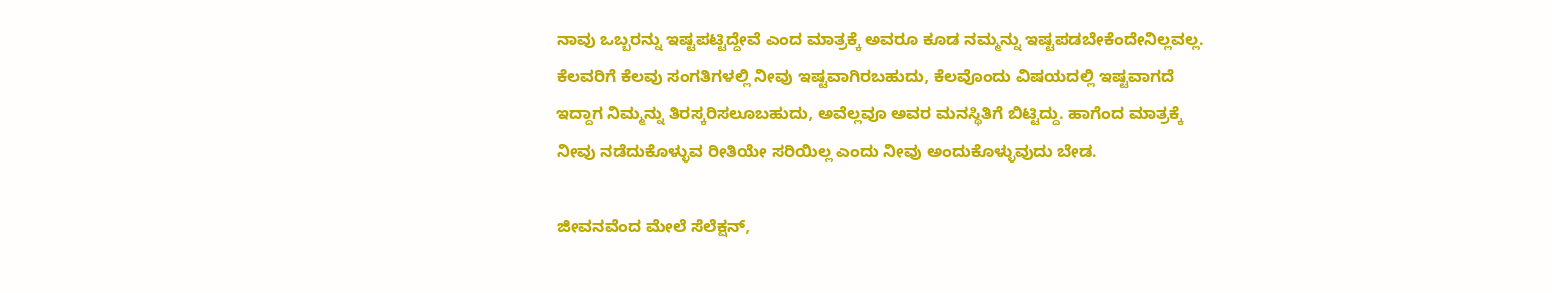ನಾವು ಒಬ್ಬರನ್ನು ಇಷ್ಟಪಟ್ಟಿದ್ದೇವೆ ಎಂದ ಮಾತ್ರಕ್ಕೆ ಅವರೂ ಕೂಡ ನಮ್ಮನ್ನು ಇಷ್ಟಪಡಬೇಕೆಂದೇನಿಲ್ಲವಲ್ಲ. ಕೆಲವರಿಗೆ ಕೆಲವು ಸಂಗತಿಗಳಲ್ಲಿ ನೀವು ಇಷ್ಟವಾಗಿರಬಹುದು, ಕೆಲವೊಂದು ವಿಷಯದಲ್ಲಿ ಇಷ್ಟವಾಗದೆ ಇದ್ದಾಗ ನಿಮ್ಮನ್ನು ತಿರಸ್ಕರಿಸಲೂಬಹುದು, ಅವೆಲ್ಲವೂ ಅವರ ಮನಸ್ಥಿತಿಗೆ ಬಿಟ್ಟಿದ್ದು. ಹಾಗೆಂದ ಮಾತ್ರಕ್ಕೆ ನೀವು ನಡೆದುಕೊಳ್ಳುವ ರೀತಿಯೇ ಸರಿಯಿಲ್ಲ ಎಂದು ನೀವು ಅಂದುಕೊಳ್ಳುವುದು ಬೇಡ.

ಜೀವನವೆಂದ ಮೇಲೆ ಸೆಲೆಕ್ಷನ್,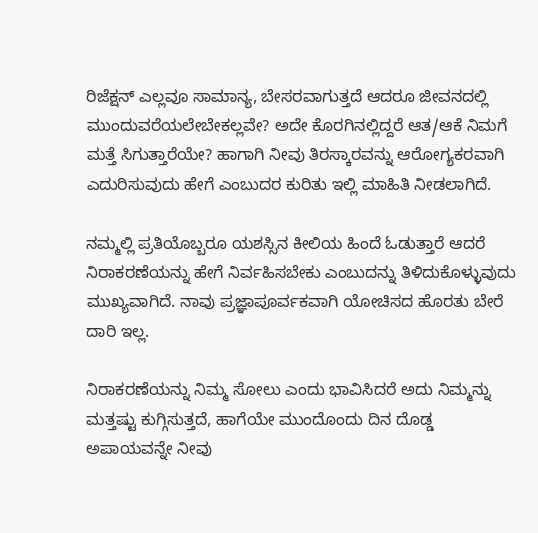ರಿಜೆಕ್ಷನ್ ಎಲ್ಲವೂ ಸಾಮಾನ್ಯ, ಬೇಸರವಾಗುತ್ತದೆ ಆದರೂ ಜೀವನದಲ್ಲಿ ಮುಂದುವರೆಯಲೇಬೇಕಲ್ಲವೇ? ಅದೇ ಕೊರಗಿನಲ್ಲಿದ್ದರೆ ಆತ/ಆಕೆ ನಿಮಗೆ ಮತ್ತೆ ಸಿಗುತ್ತಾರೆಯೇ? ಹಾಗಾಗಿ ನೀವು ತಿರಸ್ಕಾರವನ್ನು ಆರೋಗ್ಯಕರವಾಗಿ ಎದುರಿಸುವುದು ಹೇಗೆ ಎಂಬುದರ ಕುರಿತು ಇಲ್ಲಿ ಮಾಹಿತಿ ನೀಡಲಾಗಿದೆ.

ನಮ್ಮಲ್ಲಿ ಪ್ರತಿಯೊಬ್ಬರೂ ಯಶಸ್ಸಿನ ಕೀಲಿಯ ಹಿಂದೆ ಓಡುತ್ತಾರೆ ಆದರೆ ನಿರಾಕರಣೆಯನ್ನು ಹೇಗೆ ನಿರ್ವಹಿಸಬೇಕು ಎಂಬುದನ್ನು ತಿಳಿದುಕೊಳ್ಳುವುದು ಮುಖ್ಯವಾಗಿದೆ. ನಾವು ಪ್ರಜ್ಞಾಪೂರ್ವಕವಾಗಿ ಯೋಚಿಸದ ಹೊರತು ಬೇರೆ ದಾರಿ ಇಲ್ಲ.

ನಿರಾಕರಣೆಯನ್ನು ನಿಮ್ಮ ಸೋಲು ಎಂದು ಭಾವಿಸಿದರೆ ಅದು ನಿಮ್ಮನ್ನು ಮತ್ತಷ್ಟು ಕುಗ್ಗಿಸುತ್ತದೆ, ಹಾಗೆಯೇ ಮುಂದೊಂದು ದಿನ ದೊಡ್ಡ ಅಪಾಯವನ್ನೇ ನೀವು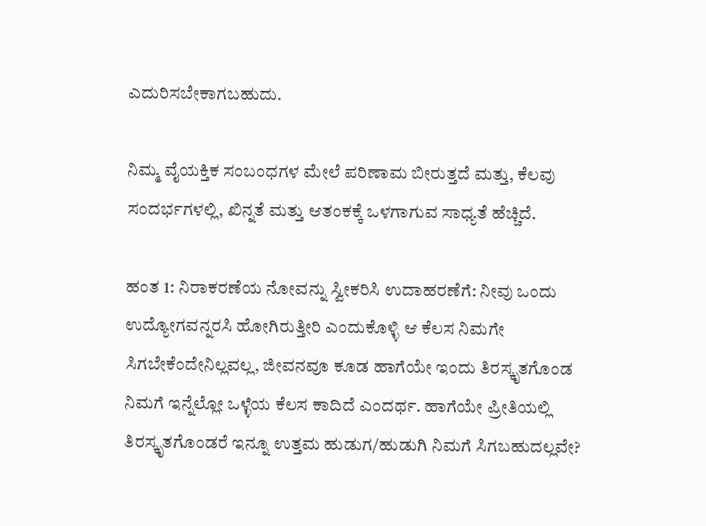ಎದುರಿಸಬೇಕಾಗಬಹುದು.

ನಿಮ್ಮ ವೈಯಕ್ತಿಕ ಸಂಬಂಧಗಳ ಮೇಲೆ ಪರಿಣಾಮ ಬೀರುತ್ತದೆ ಮತ್ತು, ಕೆಲವು ಸಂದರ್ಭಗಳಲ್ಲಿ, ಖಿನ್ನತೆ ಮತ್ತು ಆತಂಕಕ್ಕೆ ಒಳಗಾಗುವ ಸಾಧ್ಯತೆ ಹೆಚ್ಚಿದೆ.

ಹಂತ 1: ನಿರಾಕರಣೆಯ ನೋವನ್ನು ಸ್ವೀಕರಿಸಿ ಉದಾಹರಣೆಗೆ: ನೀವು ಒಂದು ಉದ್ಯೋಗವನ್ನರಸಿ ಹೋಗಿರುತ್ತೀರಿ ಎಂದುಕೊಳ್ಳಿ ಆ ಕೆಲಸ ನಿಮಗೇ ಸಿಗಬೇಕೆಂದೇನಿಲ್ಲವಲ್ಲ, ಜೀವನವೂ ಕೂಡ ಹಾಗೆಯೇ ಇಂದು ತಿರಸ್ಕೃತಗೊಂಡ ನಿಮಗೆ ಇನ್ನೆಲ್ಲೋ ಒಳ್ಳೆಯ ಕೆಲಸ ಕಾದಿದೆ ಎಂದರ್ಥ. ಹಾಗೆಯೇ ಪ್ರೀತಿಯಲ್ಲಿ ತಿರಸ್ಕೃತಗೊಂಡರೆ ಇನ್ನೂ ಉತ್ತಮ ಹುಡುಗ/ಹುಡುಗಿ ನಿಮಗೆ ಸಿಗಬಹುದಲ್ಲವೇ?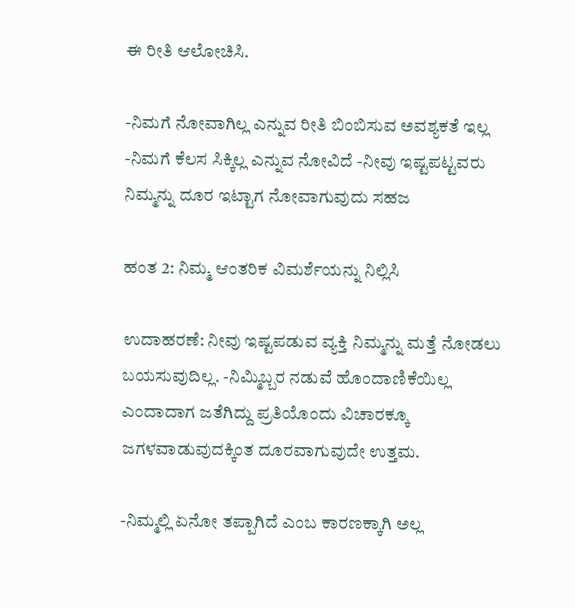ಈ ರೀತಿ ಆಲೋಚಿಸಿ.

-ನಿಮಗೆ ನೋವಾಗಿಲ್ಲ ಎನ್ನುವ ರೀತಿ ಬಿಂಬಿಸುವ ಅವಶ್ಯಕತೆ ಇಲ್ಲ -ನಿಮಗೆ ಕೆಲಸ ಸಿಕ್ಕಿಲ್ಲ ಎನ್ನುವ ನೋವಿದೆ -ನೀವು ಇಷ್ಟಪಟ್ಟವರು ನಿಮ್ಮನ್ನು ದೂರ ಇಟ್ಟಾಗ ನೋವಾಗುವುದು ಸಹಜ

ಹಂತ 2: ನಿಮ್ಮ ಆಂತರಿಕ ವಿಮರ್ಶೆಯನ್ನು ನಿಲ್ಲಿಸಿ

ಉದಾಹರಣೆ: ನೀವು ಇಷ್ಟಪಡುವ ವ್ಯಕ್ತಿ ನಿಮ್ಮನ್ನು ಮತ್ತೆ ನೋಡಲು ಬಯಸುವುದಿಲ್ಲ. -ನಿಮ್ಮಿಬ್ಬರ ನಡುವೆ ಹೊಂದಾಣಿಕೆಯಿಲ್ಲ ಎಂದಾದಾಗ ಜತೆಗಿದ್ದು ಪ್ರತಿಯೊಂದು ವಿಚಾರಕ್ಕೂ ಜಗಳವಾಡುವುದಕ್ಕಿಂತ ದೂರವಾಗುವುದೇ ಉತ್ತಮ.

-ನಿಮ್ಮಲ್ಲಿ ಏನೋ ತಪ್ಪಾಗಿದೆ ಎಂಬ ಕಾರಣಕ್ಕಾಗಿ ಅಲ್ಲ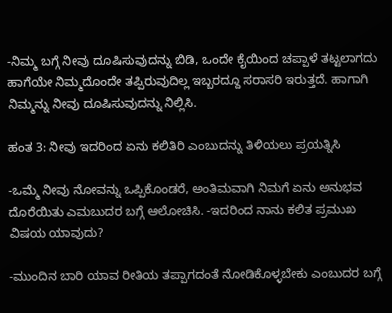-ನಿಮ್ಮ ಬಗ್ಗೆ ನೀವು ದೂಷಿಸುವುದನ್ನು ಬಿಡಿ, ಒಂದೇ ಕೈಯಿಂದ ಚಪ್ಪಾಳೆ ತಟ್ಟಲಾಗದು ಹಾಗೆಯೇ ನಿಮ್ಮದೊಂದೇ ತಪ್ಪಿರುವುದಿಲ್ಲ ಇಬ್ಬರದ್ದೂ ಸರಾಸರಿ ಇರುತ್ತದೆ. ಹಾಗಾಗಿ ನಿಮ್ಮನ್ನು ನೀವು ದೂಷಿಸುವುದನ್ನು ನಿಲ್ಲಿಸಿ.

ಹಂತ 3: ನೀವು ಇದರಿಂದ ಏನು ಕಲಿತಿರಿ ಎಂಬುದನ್ನು ತಿಳಿಯಲು ಪ್ರಯತ್ನಿಸಿ

-ಒಮ್ಮೆ ನೀವು ನೋವನ್ನು ಒಪ್ಪಿಕೊಂಡರೆ, ಅಂತಿಮವಾಗಿ ನಿಮಗೆ ಏನು ಅನುಭವ ದೊರೆಯಿತು ಎಮಬುದರ ಬಗ್ಗೆ ಆಲೋಚಿಸಿ. -ಇದರಿಂದ ನಾನು ಕಲಿತ ಪ್ರಮುಖ ವಿಷಯ ಯಾವುದು?

-ಮುಂದಿನ ಬಾರಿ ಯಾವ ರೀತಿಯ ತಪ್ಪಾಗದಂತೆ ನೋಡಿಕೊಳ್ಳಬೇಕು ಎಂಬುದರ ಬಗ್ಗೆ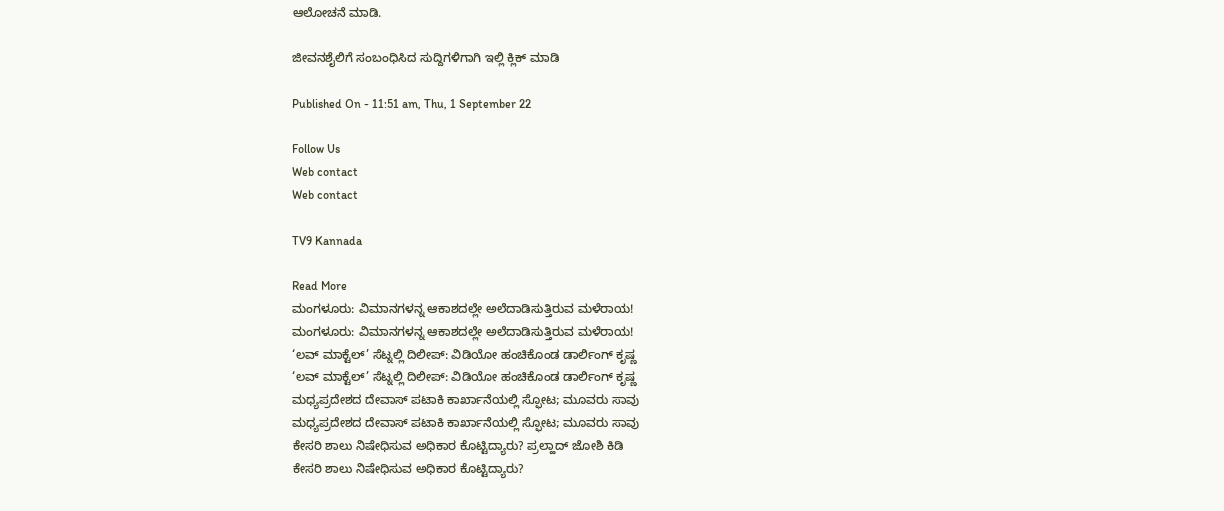ಆಲೋಚನೆ ಮಾಡಿ.

ಜೀವನಶೈಲಿಗೆ ಸಂಬಂಧಿಸಿದ ಸುದ್ದಿಗಳಿಗಾಗಿ ಇಲ್ಲಿ ಕ್ಲಿಕ್ ಮಾಡಿ

Published On - 11:51 am, Thu, 1 September 22

Follow Us
Web contact
Web contact

TV9 Kannada

Read More
ಮಂಗಳೂರು: ವಿಮಾನಗಳನ್ನ ಆಕಾಶದಲ್ಲೇ ಅಲೆದಾಡಿಸುತ್ತಿರುವ ಮಳೆರಾಯ!
ಮಂಗಳೂರು: ವಿಮಾನಗಳನ್ನ ಆಕಾಶದಲ್ಲೇ ಅಲೆದಾಡಿಸುತ್ತಿರುವ ಮಳೆರಾಯ!
‘ಲವ್ ಮಾಕ್ಟೆಲ್’ ಸೆಟ್ನಲ್ಲಿ ದಿಲೀಪ್: ವಿಡಿಯೋ ಹಂಚಿಕೊಂಡ ಡಾರ್ಲಿಂಗ್ ಕೃಷ್ಣ
‘ಲವ್ ಮಾಕ್ಟೆಲ್’ ಸೆಟ್ನಲ್ಲಿ ದಿಲೀಪ್: ವಿಡಿಯೋ ಹಂಚಿಕೊಂಡ ಡಾರ್ಲಿಂಗ್ ಕೃಷ್ಣ
ಮಧ್ಯಪ್ರದೇಶದ ದೇವಾಸ್ ಪಟಾಕಿ ಕಾರ್ಖಾನೆಯಲ್ಲಿ ಸ್ಫೋಟ; ಮೂವರು ಸಾವು
ಮಧ್ಯಪ್ರದೇಶದ ದೇವಾಸ್ ಪಟಾಕಿ ಕಾರ್ಖಾನೆಯಲ್ಲಿ ಸ್ಫೋಟ; ಮೂವರು ಸಾವು
ಕೇಸರಿ ಶಾಲು ನಿಷೇಧಿಸುವ ಅಧಿಕಾರ ಕೊಟ್ಟಿದ್ಯಾರು? ಪ್ರಲ್ಹಾದ್ ಜೋಶಿ ಕಿಡಿ
ಕೇಸರಿ ಶಾಲು ನಿಷೇಧಿಸುವ ಅಧಿಕಾರ ಕೊಟ್ಟಿದ್ಯಾರು?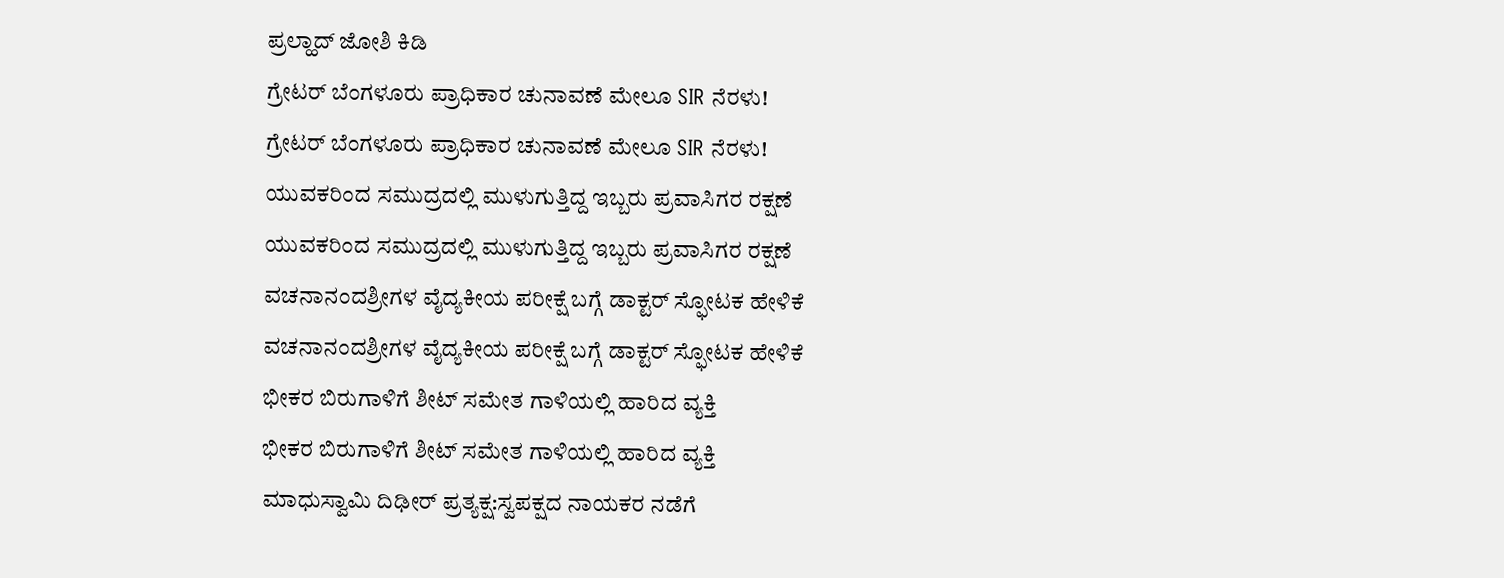ಪ್ರಲ್ಹಾದ್ ಜೋಶಿ ಕಿಡಿ
ಗ್ರೇಟರ್ ಬೆಂಗಳೂರು ಪ್ರಾಧಿಕಾರ ಚುನಾವಣೆ ಮೇಲೂ SIR ನೆರಳು!
ಗ್ರೇಟರ್ ಬೆಂಗಳೂರು ಪ್ರಾಧಿಕಾರ ಚುನಾವಣೆ ಮೇಲೂ SIR ನೆರಳು!
ಯುವಕರಿಂದ ಸಮುದ್ರದಲ್ಲಿ ಮುಳುಗುತ್ತಿದ್ದ ಇಬ್ಬರು ಪ್ರವಾಸಿಗರ ರಕ್ಷಣೆ
ಯುವಕರಿಂದ ಸಮುದ್ರದಲ್ಲಿ ಮುಳುಗುತ್ತಿದ್ದ ಇಬ್ಬರು ಪ್ರವಾಸಿಗರ ರಕ್ಷಣೆ
ವಚನಾನಂದಶ್ರೀಗಳ ವೈದ್ಯಕೀಯ ಪರೀಕ್ಷೆ ಬಗ್ಗೆ ಡಾಕ್ಟರ್ ಸ್ಫೋಟಕ ಹೇಳಿಕೆ
ವಚನಾನಂದಶ್ರೀಗಳ ವೈದ್ಯಕೀಯ ಪರೀಕ್ಷೆ ಬಗ್ಗೆ ಡಾಕ್ಟರ್ ಸ್ಫೋಟಕ ಹೇಳಿಕೆ
ಭೀಕರ ಬಿರುಗಾಳಿಗೆ ಶೀಟ್ ಸಮೇತ ಗಾಳಿಯಲ್ಲಿ ಹಾರಿದ ವ್ಯಕ್ತಿ
ಭೀಕರ ಬಿರುಗಾಳಿಗೆ ಶೀಟ್ ಸಮೇತ ಗಾಳಿಯಲ್ಲಿ ಹಾರಿದ ವ್ಯಕ್ತಿ
ಮಾಧುಸ್ವಾಮಿ ದಿಢೀರ್ ಪ್ರತ್ಯಕ್ಷ:ಸ್ವಪಕ್ಷದ ನಾಯಕರ ನಡೆಗೆ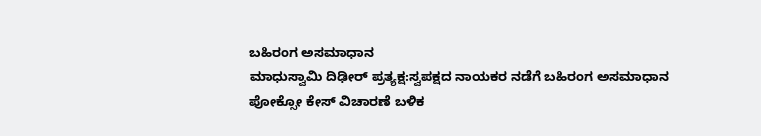ಬಹಿರಂಗ ಅಸಮಾಧಾನ
ಮಾಧುಸ್ವಾಮಿ ದಿಢೀರ್ ಪ್ರತ್ಯಕ್ಷ:ಸ್ವಪಕ್ಷದ ನಾಯಕರ ನಡೆಗೆ ಬಹಿರಂಗ ಅಸಮಾಧಾನ
ಪೋಕ್ಸೋ ಕೇಸ್ ವಿಚಾರಣೆ ಬಳಿಕ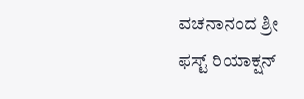ವಚನಾನಂದ ಶ್ರೀ ಫಸ್ಟ್ ರಿಯಾಕ್ಷನ್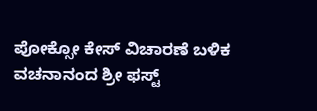ಪೋಕ್ಸೋ ಕೇಸ್ ವಿಚಾರಣೆ ಬಳಿಕ ವಚನಾನಂದ ಶ್ರೀ ಫಸ್ಟ್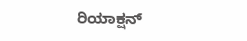ರಿಯಾಕ್ಷನ್